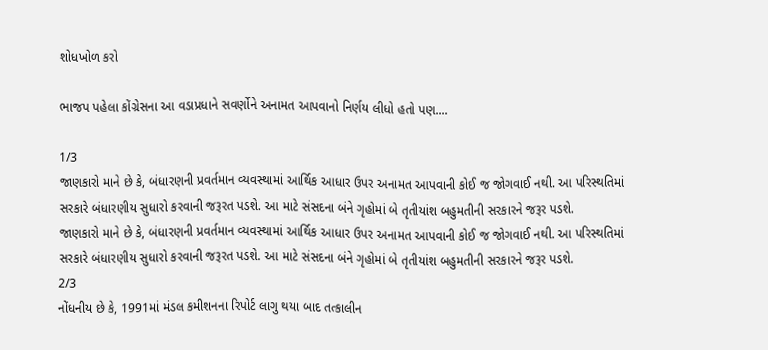શોધખોળ કરો

ભાજપ પહેલા કોંગ્રેસના આ વડાપ્રધાને સવર્ણોને અનામત આપવાનો નિર્ણય લીધો હતો પણ....

1/3
જાણકારો માને છે કે, બંધારણની પ્રવર્તમાન વ્યવસ્થામાં આર્થિક આધાર ઉપર અનામત આપવાની કોઈ જ જોગવાઈ નથી. આ પરિસ્થતિમાં સરકારે બંધારણીય સુધારો કરવાની જરૂરત પડશે. આ માટે સંસદના બંને ગૃહોમાં બે તૃતીયાંશ બહુમતીની સરકારને જરૂર પડશે.
જાણકારો માને છે કે, બંધારણની પ્રવર્તમાન વ્યવસ્થામાં આર્થિક આધાર ઉપર અનામત આપવાની કોઈ જ જોગવાઈ નથી. આ પરિસ્થતિમાં સરકારે બંધારણીય સુધારો કરવાની જરૂરત પડશે. આ માટે સંસદના બંને ગૃહોમાં બે તૃતીયાંશ બહુમતીની સરકારને જરૂર પડશે.
2/3
નોંધનીય છે કે, 1991માં મંડલ કમીશનના રિપોર્ટ લાગુ થયા બાદ તત્કાલીન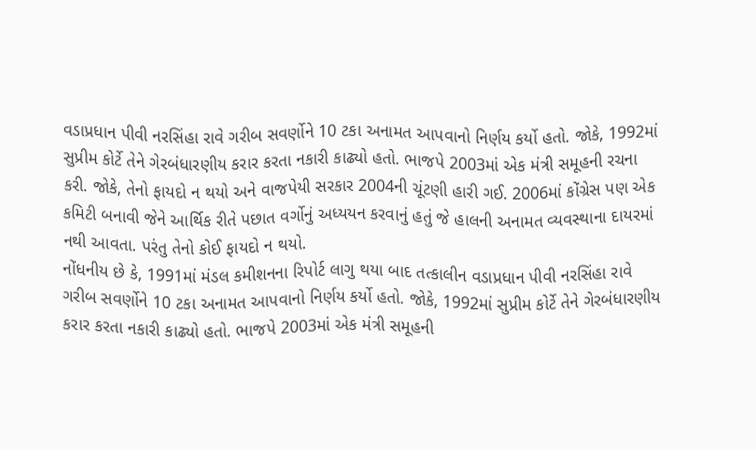વડાપ્રધાન પીવી નરસિંહા રાવે ગરીબ સવર્ણોને 10 ટકા અનામત આપવાનો નિર્ણય કર્યો હતો. જોકે, 1992માં સુપ્રીમ કોર્ટે તેને ગેરબંધારણીય કરાર કરતા નકારી કાઢ્યો હતો. ભાજપે 2003માં એક મંત્રી સમૂહની રચના કરી. જોકે, તેનો ફાયદો ન થયો અને વાજપેયી સરકાર 2004ની ચૂંટણી હારી ગઈ. 2006માં કોંગ્રેસ પણ એક કમિટી બનાવી જેને આર્થિક રીતે પછાત વર્ગોનું અધ્યયન કરવાનું હતું જે હાલની અનામત વ્યવસ્થાના દાયરમાં નથી આવતા. પરંતુ તેનો કોઈ ફાયદો ન થયો.
નોંધનીય છે કે, 1991માં મંડલ કમીશનના રિપોર્ટ લાગુ થયા બાદ તત્કાલીન વડાપ્રધાન પીવી નરસિંહા રાવે ગરીબ સવર્ણોને 10 ટકા અનામત આપવાનો નિર્ણય કર્યો હતો. જોકે, 1992માં સુપ્રીમ કોર્ટે તેને ગેરબંધારણીય કરાર કરતા નકારી કાઢ્યો હતો. ભાજપે 2003માં એક મંત્રી સમૂહની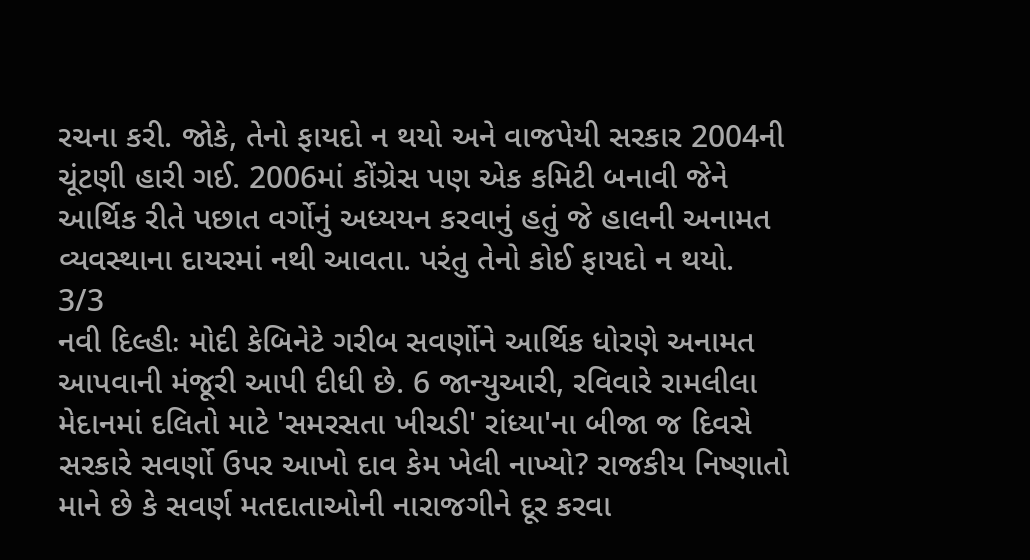રચના કરી. જોકે, તેનો ફાયદો ન થયો અને વાજપેયી સરકાર 2004ની ચૂંટણી હારી ગઈ. 2006માં કોંગ્રેસ પણ એક કમિટી બનાવી જેને આર્થિક રીતે પછાત વર્ગોનું અધ્યયન કરવાનું હતું જે હાલની અનામત વ્યવસ્થાના દાયરમાં નથી આવતા. પરંતુ તેનો કોઈ ફાયદો ન થયો.
3/3
નવી દિલ્હીઃ મોદી કેબિનેટે ગરીબ સવર્ણોને આર્થિક ધોરણે અનામત આપવાની મંજૂરી આપી દીધી છે. 6 જાન્યુઆરી, રવિવારે રામલીલા મેદાનમાં દલિતો માટે 'સમરસતા ખીચડી' રાંધ્યા'ના બીજા જ દિવસે સરકારે સવર્ણો ઉપર આખો દાવ કેમ ખેલી નાખ્યો? રાજકીય નિષ્ણાતો માને છે કે સવર્ણ મતદાતાઓની નારાજગીને દૂર કરવા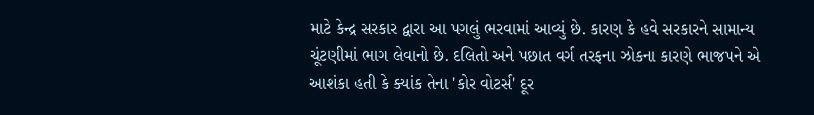માટે કેન્દ્ર સરકાર દ્વારા આ પગલું ભરવામાં આવ્યું છે. કારણ કે હવે સરકારને સામાન્ય ચૂંટણીમાં ભાગ લેવાનો છે. દલિતો અને પછાત વર્ગ તરફના ઝોકના કારણે ભાજપને એ આશંકા હતી કે ક્યાંક તેના 'કોર વોટર્સ' દૂર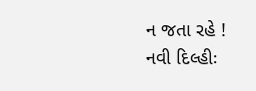ન જતા રહે !
નવી દિલ્હીઃ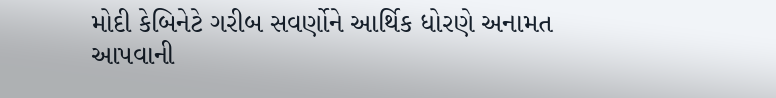મોદી કેબિનેટે ગરીબ સવર્ણોને આર્થિક ધોરણે અનામત આપવાની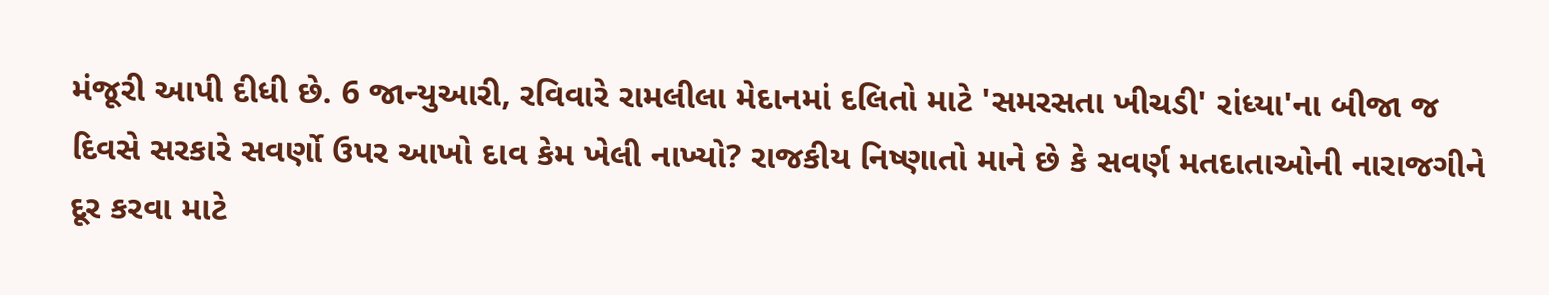મંજૂરી આપી દીધી છે. 6 જાન્યુઆરી, રવિવારે રામલીલા મેદાનમાં દલિતો માટે 'સમરસતા ખીચડી' રાંધ્યા'ના બીજા જ દિવસે સરકારે સવર્ણો ઉપર આખો દાવ કેમ ખેલી નાખ્યો? રાજકીય નિષ્ણાતો માને છે કે સવર્ણ મતદાતાઓની નારાજગીને દૂર કરવા માટે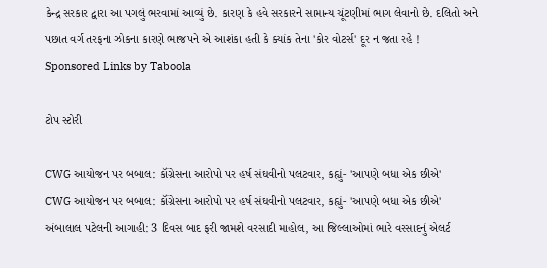કેન્દ્ર સરકાર દ્વારા આ પગલું ભરવામાં આવ્યું છે. કારણ કે હવે સરકારને સામાન્ય ચૂંટણીમાં ભાગ લેવાનો છે. દલિતો અને પછાત વર્ગ તરફના ઝોકના કારણે ભાજપને એ આશંકા હતી કે ક્યાંક તેના 'કોર વોટર્સ' દૂર ન જતા રહે !
Sponsored Links by Taboola

ટોપ સ્ટોરી

CWG આયોજન પર બબાલ: કૉંગ્રેસના આરોપો પર હર્ષ સંઘવીનો પલટવાર, કહ્યું- 'આપણે બધા એક છીએ'
CWG આયોજન પર બબાલ: કૉંગ્રેસના આરોપો પર હર્ષ સંઘવીનો પલટવાર, કહ્યું- 'આપણે બધા એક છીએ'
અંબાલાલ પટેલની આગાહી: 3 દિવસ બાદ ફરી જામશે વરસાદી માહોલ, આ જિલ્લાઓમાં ભારે વરસાદનું એલર્ટ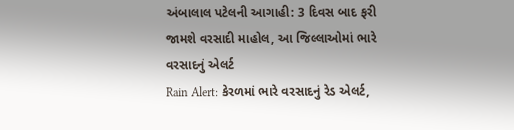અંબાલાલ પટેલની આગાહી: 3 દિવસ બાદ ફરી જામશે વરસાદી માહોલ, આ જિલ્લાઓમાં ભારે વરસાદનું એલર્ટ
Rain Alert: કેરળમાં ભારે વરસાદનું રેડ એલર્ટ,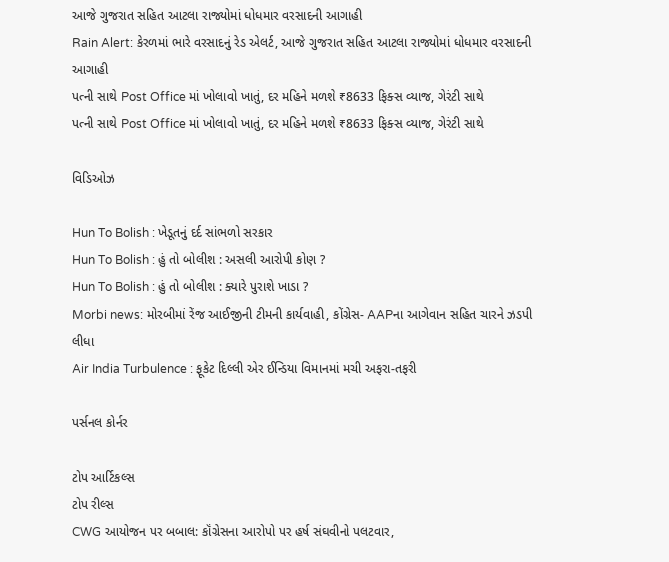આજે ગુજરાત સહિત આટલા રાજ્યોમાં ધોધમાર વરસાદની આગાહી
Rain Alert: કેરળમાં ભારે વરસાદનું રેડ એલર્ટ, આજે ગુજરાત સહિત આટલા રાજ્યોમાં ધોધમાર વરસાદની આગાહી
પત્ની સાથે Post Office માં ખોલાવો ખાતું, દર મહિને મળશે ₹8633 ફિક્સ વ્યાજ, ગેરંટી સાથે
પત્ની સાથે Post Office માં ખોલાવો ખાતું, દર મહિને મળશે ₹8633 ફિક્સ વ્યાજ, ગેરંટી સાથે

વિડિઓઝ

Hun To Bolish : ખેડૂતનું દર્દ સાંભળો સરકાર
Hun To Bolish : હું તો બોલીશ : અસલી આરોપી કોણ ?
Hun To Bolish : હું તો બોલીશ : ક્યારે પુરાશે ખાડા ?
Morbi news: મોરબીમાં રેંજ આઈજીની ટીમની કાર્યવાહી, કોંગ્રેસ- AAPના આગેવાન સહિત ચારને ઝડપી લીધા
Air India Turbulence : ફૂકેટ દિલ્લી એર ઈન્ડિયા વિમાનમાં મચી અફરા-તફરી

પર્સનલ કોર્નર

ટોપ આર્ટિકલ્સ
ટોપ રીલ્સ
CWG આયોજન પર બબાલ: કૉંગ્રેસના આરોપો પર હર્ષ સંઘવીનો પલટવાર,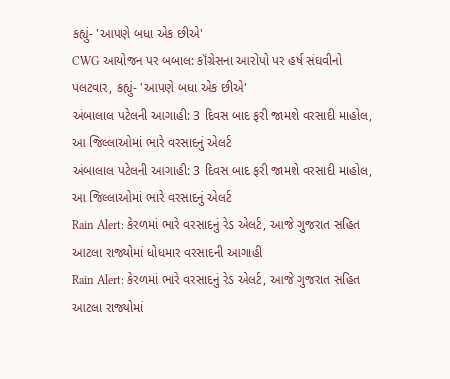કહ્યું- 'આપણે બધા એક છીએ'
CWG આયોજન પર બબાલ: કૉંગ્રેસના આરોપો પર હર્ષ સંઘવીનો પલટવાર, કહ્યું- 'આપણે બધા એક છીએ'
અંબાલાલ પટેલની આગાહી: 3 દિવસ બાદ ફરી જામશે વરસાદી માહોલ, આ જિલ્લાઓમાં ભારે વરસાદનું એલર્ટ
અંબાલાલ પટેલની આગાહી: 3 દિવસ બાદ ફરી જામશે વરસાદી માહોલ, આ જિલ્લાઓમાં ભારે વરસાદનું એલર્ટ
Rain Alert: કેરળમાં ભારે વરસાદનું રેડ એલર્ટ, આજે ગુજરાત સહિત આટલા રાજ્યોમાં ધોધમાર વરસાદની આગાહી
Rain Alert: કેરળમાં ભારે વરસાદનું રેડ એલર્ટ, આજે ગુજરાત સહિત આટલા રાજ્યોમાં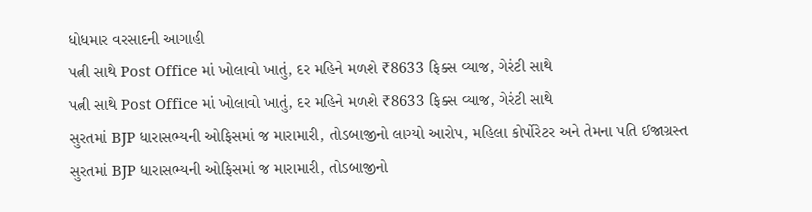ધોધમાર વરસાદની આગાહી
પત્ની સાથે Post Office માં ખોલાવો ખાતું, દર મહિને મળશે ₹8633 ફિક્સ વ્યાજ, ગેરંટી સાથે
પત્ની સાથે Post Office માં ખોલાવો ખાતું, દર મહિને મળશે ₹8633 ફિક્સ વ્યાજ, ગેરંટી સાથે
સુરતમાં BJP ધારાસભ્યની ઓફિસમાં જ મારામારી, તોડબાજીનો લાગ્યો આરોપ, મહિલા કોર્પોરેટર અને તેમના પતિ ઈજાગ્રસ્ત
સુરતમાં BJP ધારાસભ્યની ઓફિસમાં જ મારામારી, તોડબાજીનો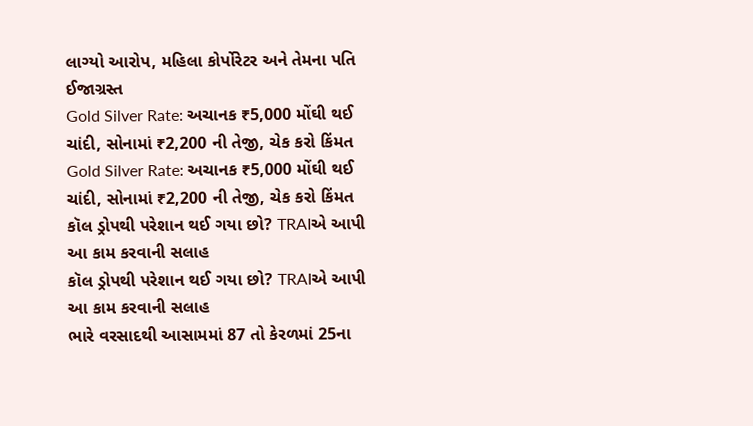લાગ્યો આરોપ, મહિલા કોર્પોરેટર અને તેમના પતિ ઈજાગ્રસ્ત
Gold Silver Rate: અચાનક ₹5,000 મોંઘી થઈ ચાંદી, સોનામાં ₹2,200 ની તેજી, ચેક કરો કિંમત
Gold Silver Rate: અચાનક ₹5,000 મોંઘી થઈ ચાંદી, સોનામાં ₹2,200 ની તેજી, ચેક કરો કિંમત
કૉલ ડ્રોપથી પરેશાન થઈ ગયા છો? TRAIએ આપી આ કામ કરવાની સલાહ
કૉલ ડ્રોપથી પરેશાન થઈ ગયા છો? TRAIએ આપી આ કામ કરવાની સલાહ
ભારે વરસાદથી આસામમાં 87 તો કેરળમાં 25ના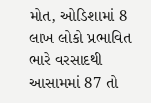મોત, ઓડિશામાં 8 લાખ લોકો પ્રભાવિત
ભારે વરસાદથી આસામમાં 87 તો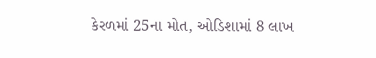કેરળમાં 25ના મોત, ઓડિશામાં 8 લાખ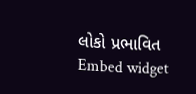લોકો પ્રભાવિત
Embed widget